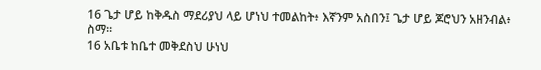16 ጌታ ሆይ ከቅዱስ ማደሪያህ ላይ ሆነህ ተመልከት፥ እኛንም አስበን፤ ጌታ ሆይ ጆሮህን አዘንብል፥ ስማ።
16 አቤቱ ከቤተ መቅደስህ ሁነህ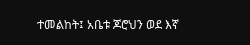ተመልከት፤ አቤቱ ጆሮህን ወደ እኛ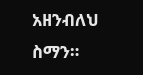አዘንብለህ ስማን።